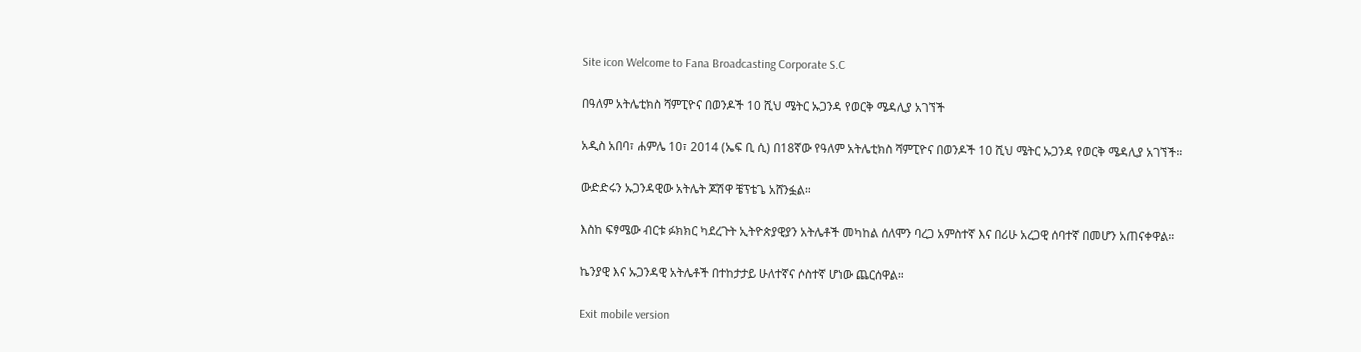Site icon Welcome to Fana Broadcasting Corporate S.C

በዓለም አትሌቲክስ ሻምፒዮና በወንዶች 10 ሺህ ሜትር ኡጋንዳ የወርቅ ሜዳሊያ አገኘች

አዲስ አበባ፣ ሐምሌ 10፣ 2014 (ኤፍ ቢ ሲ) በ18ኛው የዓለም አትሌቲክስ ሻምፒዮና በወንዶች 10 ሺህ ሜትር ኡጋንዳ የወርቅ ሜዳሊያ አገኘች።

ውድድሩን ኡጋንዳዊው አትሌት ጆሽዋ ቼፕቴጌ አሸንፏል።

እስከ ፍፃሜው ብርቱ ፉክክር ካደረጉት ኢትዮጵያዊያን አትሌቶች መካከል ሰለሞን ባረጋ አምስተኛ እና በሪሁ አረጋዊ ሰባተኛ በመሆን አጠናቀዋል።

ኬንያዊ እና ኡጋንዳዊ አትሌቶች በተከታታይ ሁለተኛና ሶስተኛ ሆነው ጨርሰዋል።

Exit mobile version